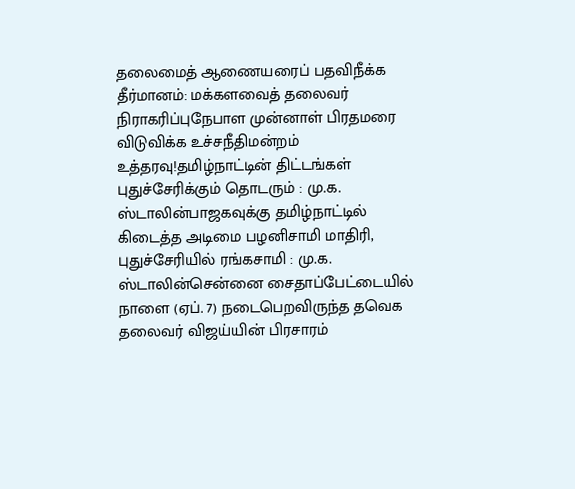தலைமைத் ஆணையரைப் பதவிநீக்க தீர்மானம்: மக்களவைத் தலைவர் நிராகரிப்புநேபாள முன்னாள் பிரதமரை விடுவிக்க உச்சநீதிமன்றம் உத்தரவு!தமிழ்நாட்டின் திட்டங்கள் புதுச்சேரிக்கும் தொடரும் : மு.க. ஸ்டாலின்பாஜகவுக்கு தமிழ்நாட்டில் கிடைத்த அடிமை பழனிசாமி மாதிரி, புதுச்சேரியில் ரங்கசாமி : மு.க. ஸ்டாலின்சென்னை சைதாப்பேட்டையில் நாளை (ஏப். 7) நடைபெறவிருந்த தவெக தலைவர் விஜய்யின் பிரசாரம்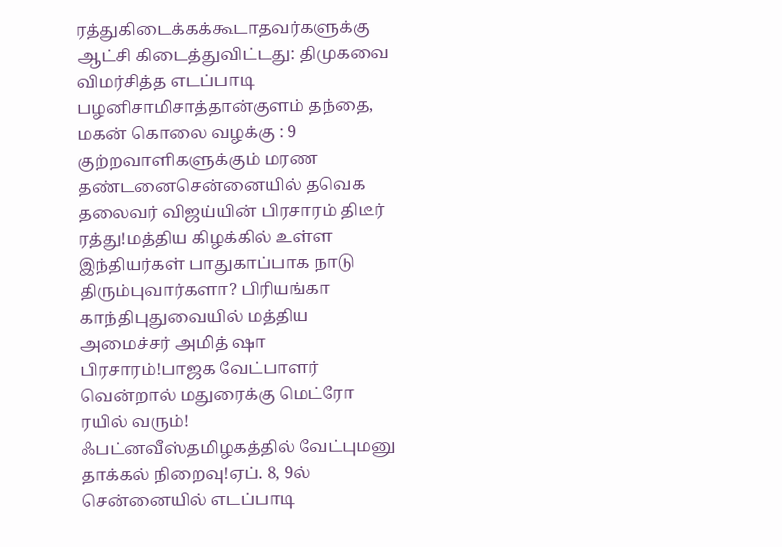ரத்துகிடைக்கக்கூடாதவர்களுக்கு ஆட்சி கிடைத்துவிட்டது: திமுகவை விமர்சித்த எடப்பாடி பழனிசாமிசாத்தான்குளம் தந்தை, மகன் கொலை வழக்கு : 9 குற்றவாளிகளுக்கும் மரண தண்டனைசென்னையில் தவெக தலைவர் விஜய்யின் பிரசாரம் திடீர் ரத்து!மத்திய கிழக்கில் உள்ள இந்தியர்கள் பாதுகாப்பாக நாடு திரும்புவார்களா? பிரியங்கா காந்திபுதுவையில் மத்திய அமைச்சர் அமித் ஷா பிரசாரம்!பாஜக வேட்பாளர் வென்றால் மதுரைக்கு மெட்ரோ ரயில் வரும்! ஃபட்னவீஸ்தமிழகத்தில் வேட்புமனு தாக்கல் நிறைவு!ஏப். 8, 9ல் சென்னையில் எடப்பாடி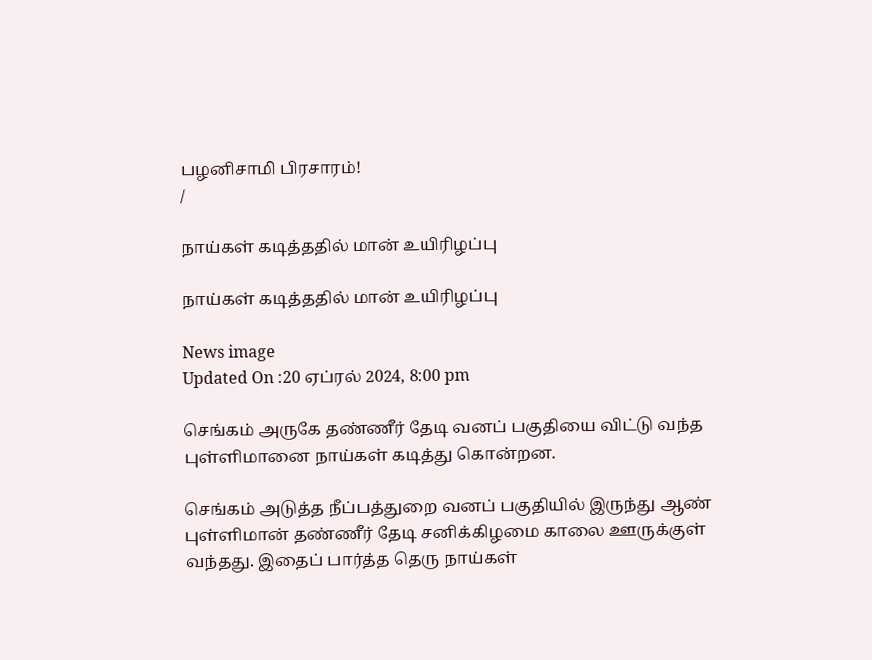பழனிசாமி பிரசாரம்!
/

நாய்கள் கடித்ததில் மான் உயிரிழப்பு

நாய்கள் கடித்ததில் மான் உயிரிழப்பு

News image
Updated On :20 ஏப்ரல் 2024, 8:00 pm

செங்கம் அருகே தண்ணீர் தேடி வனப் பகுதியை விட்டு வந்த புள்ளிமானை நாய்கள் கடித்து கொன்றன.

செங்கம் அடுத்த நீப்பத்துறை வனப் பகுதியில் இருந்து ஆண் புள்ளிமான் தண்ணீர் தேடி சனிக்கிழமை காலை ஊருக்குள் வந்தது. இதைப் பார்த்த தெரு நாய்கள்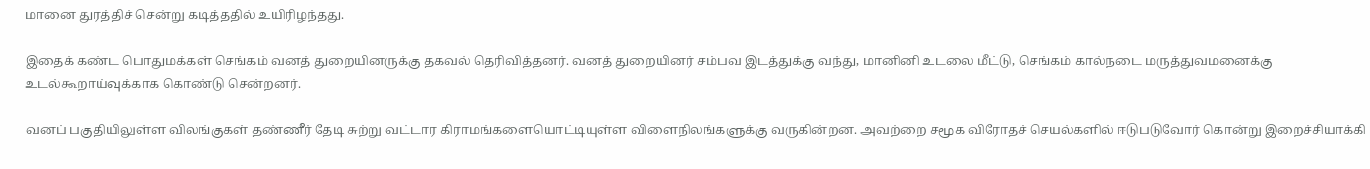மானை துரத்திச் சென்று கடித்ததில் உயிரிழந்தது.

இதைக் கண்ட பொதுமக்கள் செங்கம் வனத் துறையினருக்கு தகவல் தெரிவித்தனர். வனத் துறையினர் சம்பவ இடத்துக்கு வந்து, மானினி உடலை மீட்டு, செங்கம் கால்நடை மருத்துவமனைக்கு உடல்கூறாய்வுக்காக கொண்டு சென்றனர்.

வனப் பகுதியிலுள்ள விலங்குகள் தண்ணீர் தேடி சுற்று வட்டார கிராமங்களையொட்டியுள்ள விளைநிலங்களுக்கு வருகின்றன. அவற்றை சமூக விரோதச் செயல்களில் ஈடுபடுவோர் கொன்று இறைச்சியாக்கி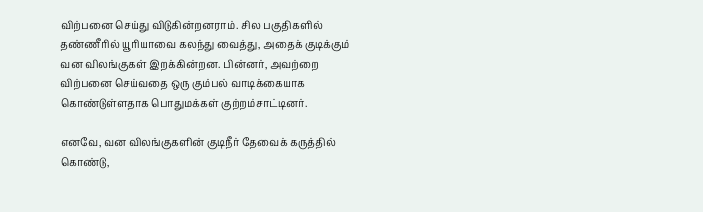விற்பனை செய்து விடுகின்றனராம். சில பகுதிகளில் தண்ணீரில் யூரியாவை கலந்து வைத்து, அதைக் குடிக்கும் வன விலங்குகள் இறக்கின்றன. பின்னர், அவற்றை விற்பனை செய்வதை ஒரு கும்பல் வாடிக்கையாக கொண்டுள்ளதாக பொதுமக்கள் குற்றம்சாட்டினர்.

எனவே, வன விலங்குகளின் குடிநீர் தேவைக் கருத்தில் கொண்டு,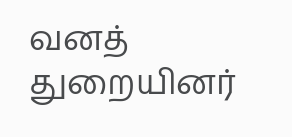வனத் துறையினர்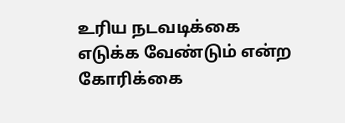உரிய நடவடிக்கை எடுக்க வேண்டும் என்ற கோரிக்கை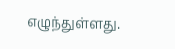எழுந்துள்ளது.